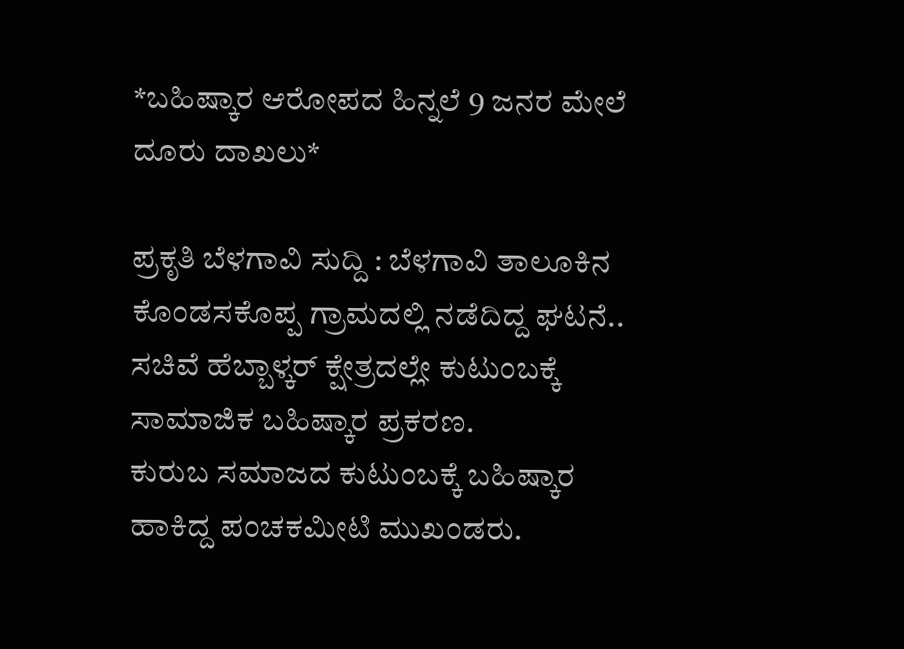*ಬಹಿಷ್ಕಾರ ಆರೋಪದ ಹಿನ್ನಲೆ 9 ಜನರ ಮೇಲೆ ದೂರು ದಾಖಲು*

ಪ್ರಕೃತಿ ಬೆಳಗಾವಿ ಸುದ್ದಿ : ಬೆಳಗಾವಿ ತಾಲೂಕಿನ ಕೊಂಡಸಕೊಪ್ಪ ಗ್ರಾಮದಲ್ಲಿ ನಡೆದಿದ್ದ ಘಟನೆ..
ಸಚಿವೆ ಹೆಬ್ಬಾಳ್ಕರ್ ಕ್ಷೇತ್ರದಲ್ಲೇ ಕುಟುಂಬಕ್ಕೆ ಸಾಮಾಜಿಕ ಬಹಿಷ್ಕಾರ ಪ್ರಕರಣ.
ಕುರುಬ ಸಮಾಜದ ಕುಟುಂಬಕ್ಕೆ ಬಹಿಷ್ಕಾರ ಹಾಕಿದ್ದ ಪಂಚಕಮೀಟಿ ಮುಖಂಡರು.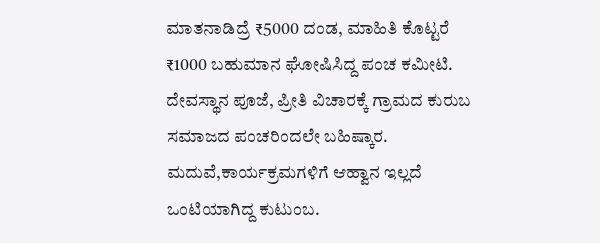ಮಾತನಾಡಿದ್ರೆ ₹5000 ದಂಡ, ಮಾಹಿತಿ ಕೊಟ್ಟರೆ ₹1000 ಬಹುಮಾನ ಘೋಷಿಸಿದ್ದ ಪಂಚ ಕಮೀಟಿ.
ದೇವಸ್ಥಾನ ಪೂಜೆ, ಪ್ರೀತಿ ವಿಚಾರಕ್ಕೆ ಗ್ರಾಮದ ಕುರುಬ ಸಮಾಜದ ಪಂಚರಿಂದಲೇ ಬಹಿಷ್ಕಾರ.
ಮದುವೆ,ಕಾರ್ಯಕ್ರಮಗಳಿಗೆ ಆಹ್ವಾನ ಇಲ್ಲದೆ ಒಂಟಿಯಾಗಿದ್ದ ಕುಟುಂಬ.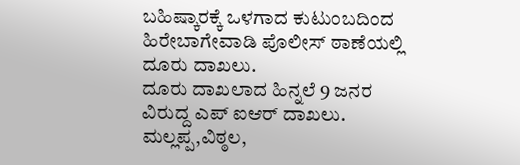ಬಹಿಷ್ಕಾರಕ್ಕೆ ಒಳಗಾದ ಕುಟುಂಬದಿಂದ ಹಿರೇಬಾಗೇವಾಡಿ ಪೊಲೀಸ್ ಠಾಣೆಯಲ್ಲಿ ದೂರು ದಾಖಲು.
ದೂರು ದಾಖಲಾದ ಹಿನ್ನಲೆ 9 ಜನರ ವಿರುದ್ದ ಎಪ್ ಐಆರ್ ದಾಖಲು.
ಮಲ್ಲಪ್ಪ,ವಿಠ್ಠಲ,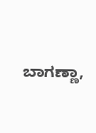ಬಾಗಣ್ಣಾ,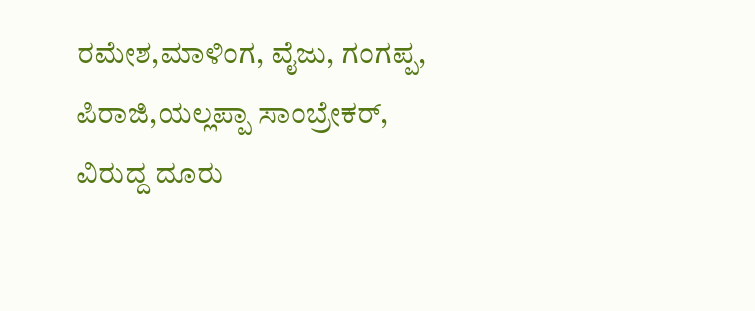ರಮೇಶ,ಮಾಳಿಂಗ, ವೈಜು, ಗಂಗಪ್ಪ, ಪಿರಾಜಿ,ಯಲ್ಲಪ್ಪಾ ಸಾಂಬ್ರೇಕರ್, ವಿರುದ್ದ ದೂರು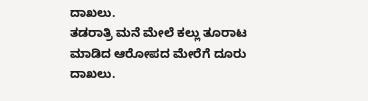ದಾಖಲು.
ತಡರಾತ್ರಿ ಮನೆ ಮೇಲೆ ಕಲ್ಲು ತೂರಾಟ ಮಾಡಿದ ಆರೋಪದ ಮೇರೆಗೆ ದೂರು ದಾಖಲು.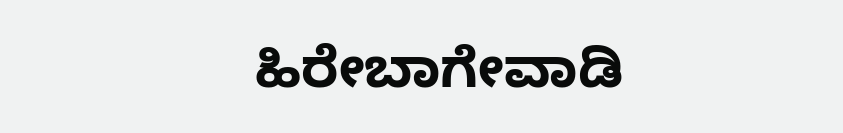ಹಿರೇಬಾಗೇವಾಡಿ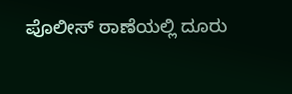ಪೊಲೀಸ್ ಠಾಣೆಯಲ್ಲಿ ದೂರು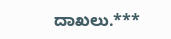ದಾಖಲು.***